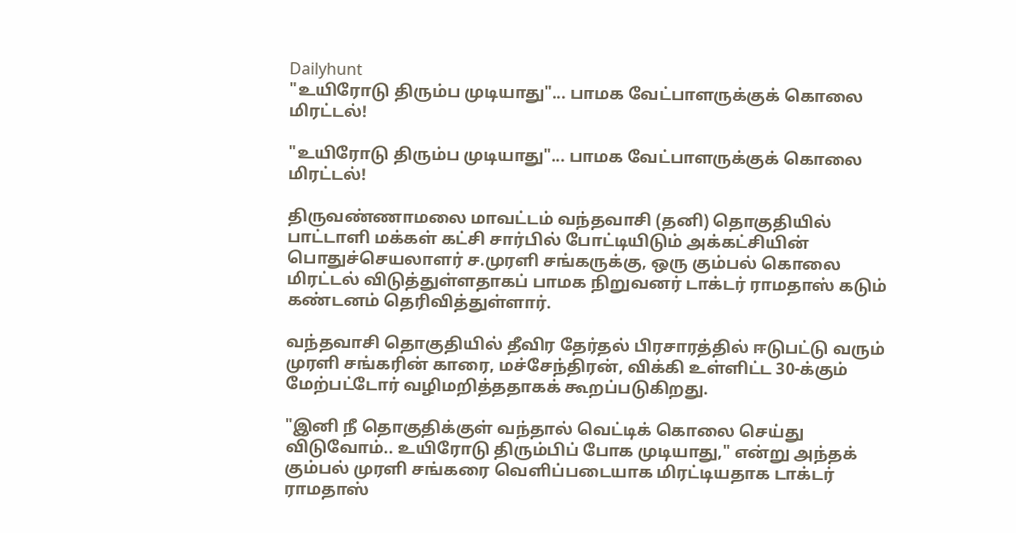Dailyhunt
"உயிரோடு திரும்ப முடியாது"... பாமக வேட்பாளருக்குக் கொலை மிரட்டல்!

"உயிரோடு திரும்ப முடியாது"... பாமக வேட்பாளருக்குக் கொலை மிரட்டல்!

திருவண்ணாமலை மாவட்டம் வந்தவாசி (தனி) தொகுதியில் பாட்டாளி மக்கள் கட்சி சார்பில் போட்டியிடும் அக்கட்சியின் பொதுச்செயலாளர் ச.முரளி சங்கருக்கு, ஒரு கும்பல் கொலை மிரட்டல் விடுத்துள்ளதாகப் பாமக நிறுவனர் டாக்டர் ராமதாஸ் கடும் கண்டனம் தெரிவித்துள்ளார்.

வந்தவாசி தொகுதியில் தீவிர தேர்தல் பிரசாரத்தில் ஈடுபட்டு வரும் முரளி சங்கரின் காரை, மச்சேந்திரன், விக்கி உள்ளிட்ட 30-க்கும் மேற்பட்டோர் வழிமறித்ததாகக் கூறப்படுகிறது.

"இனி நீ தொகுதிக்குள் வந்தால் வெட்டிக் கொலை செய்து விடுவோம்.. உயிரோடு திரும்பிப் போக முடியாது," என்று அந்தக் கும்பல் முரளி சங்கரை வெளிப்படையாக மிரட்டியதாக டாக்டர் ராமதாஸ்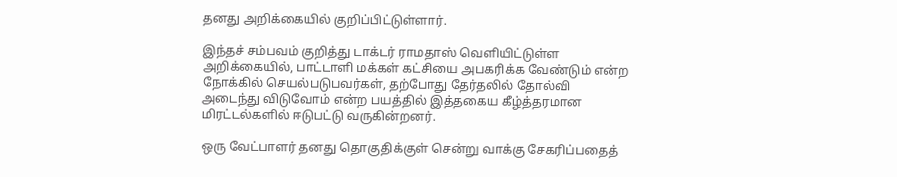தனது அறிக்கையில் குறிப்பிட்டுள்ளார்.

இந்தச் சம்பவம் குறித்து டாக்டர் ராமதாஸ் வெளியிட்டுள்ள அறிக்கையில், பாட்டாளி மக்கள் கட்சியை அபகரிக்க வேண்டும் என்ற நோக்கில் செயல்படுபவர்கள், தற்போது தேர்தலில் தோல்வி அடைந்து விடுவோம் என்ற பயத்தில் இத்தகைய கீழ்த்தரமான மிரட்டல்களில் ஈடுபட்டு வருகின்றனர்.

ஒரு வேட்பாளர் தனது தொகுதிக்குள் சென்று வாக்கு சேகரிப்பதைத்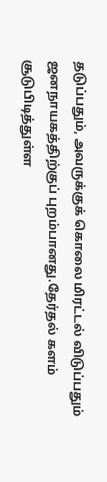தடுப்பதும், அவருக்குக் கொலை மிரட்டல் விடுப்பதும் ஜனநாயகத்திற்குப் புறம்பானது.தேர்தல் களம் சூடுபிடித்துள்ள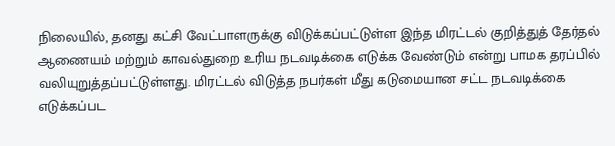நிலையில், தனது கட்சி வேட்பாளருக்கு விடுக்கப்பட்டுள்ள இந்த மிரட்டல் குறித்துத் தேர்தல் ஆணையம் மற்றும் காவல்துறை உரிய நடவடிக்கை எடுக்க வேண்டும் என்று பாமக தரப்பில் வலியுறுத்தப்பட்டுள்ளது. மிரட்டல் விடுத்த நபர்கள் மீது கடுமையான சட்ட நடவடிக்கை எடுக்கப்பட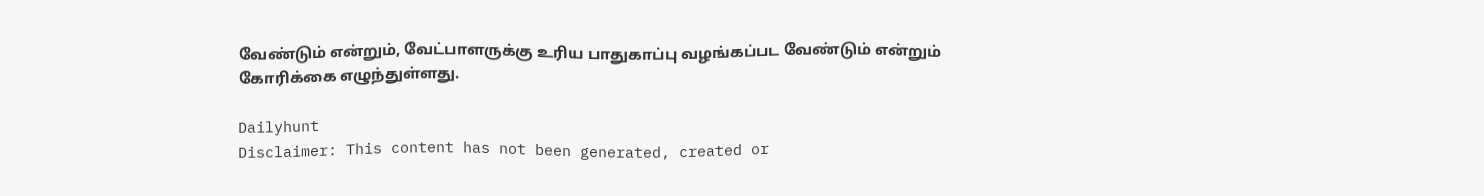வேண்டும் என்றும், வேட்பாளருக்கு உரிய பாதுகாப்பு வழங்கப்பட வேண்டும் என்றும் கோரிக்கை எழுந்துள்ளது.

Dailyhunt
Disclaimer: This content has not been generated, created or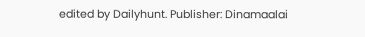edited by Dailyhunt. Publisher: Dinamaalai